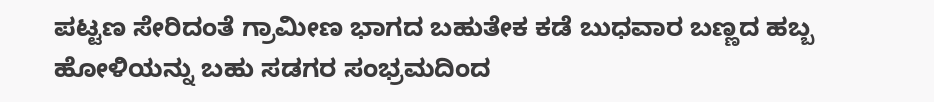ಪಟ್ಟಣ ಸೇರಿದಂತೆ ಗ್ರಾಮೀಣ ಭಾಗದ ಬಹುತೇಕ ಕಡೆ ಬುಧವಾರ ಬಣ್ಣದ ಹಬ್ಬ ಹೋಳಿಯನ್ನು ಬಹು ಸಡಗರ ಸಂಭ್ರಮದಿಂದ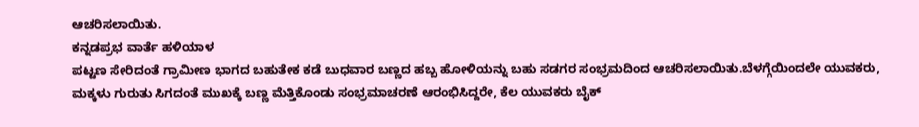ಆಚರಿಸಲಾಯಿತು.
ಕನ್ನಡಪ್ರಭ ವಾರ್ತೆ ಹಳಿಯಾಳ
ಪಟ್ಟಣ ಸೇರಿದಂತೆ ಗ್ರಾಮೀಣ ಭಾಗದ ಬಹುತೇಕ ಕಡೆ ಬುಧವಾರ ಬಣ್ಣದ ಹಬ್ಬ ಹೋಳಿಯನ್ನು ಬಹು ಸಡಗರ ಸಂಭ್ರಮದಿಂದ ಆಚರಿಸಲಾಯಿತು.ಬೆಳಗ್ಗೆಯಿಂದಲೇ ಯುವಕರು, ಮಕ್ಕಳು ಗುರುತು ಸಿಗದಂತೆ ಮುಖಕ್ಕೆ ಬಣ್ಣ ಮೆತ್ತಿಕೊಂಡು ಸಂಭ್ರಮಾಚರಣೆ ಆರಂಭಿಸಿದ್ದರೇ, ಕೆಲ ಯುವಕರು ಬೈಕ್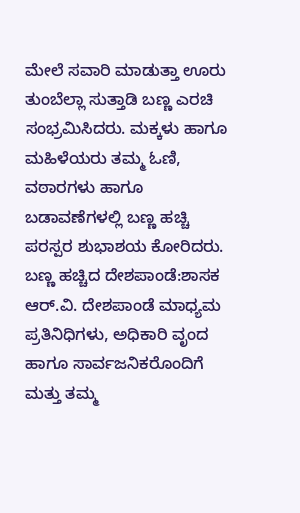ಮೇಲೆ ಸವಾರಿ ಮಾಡುತ್ತಾ ಊರು ತುಂಬೆಲ್ಲಾ ಸುತ್ತಾಡಿ ಬಣ್ಣ ಎರಚಿ ಸಂಭ್ರಮಿಸಿದರು. ಮಕ್ಕಳು ಹಾಗೂ ಮಹಿಳೆಯರು ತಮ್ಮ ಓಣಿ, ವಠಾರಗಳು ಹಾಗೂ ಬಡಾವಣೆಗಳಲ್ಲಿ ಬಣ್ಣ ಹಚ್ಚಿ ಪರಸ್ಪರ ಶುಭಾಶಯ ಕೋರಿದರು.
ಬಣ್ಣ ಹಚ್ಚಿದ ದೇಶಪಾಂಡೆ:ಶಾಸಕ ಆರ್.ವಿ. ದೇಶಪಾಂಡೆ ಮಾಧ್ಯಮ ಪ್ರತಿನಿಧಿಗಳು, ಅಧಿಕಾರಿ ವೃಂದ ಹಾಗೂ ಸಾರ್ವಜನಿಕರೊಂದಿಗೆ ಮತ್ತು ತಮ್ಮ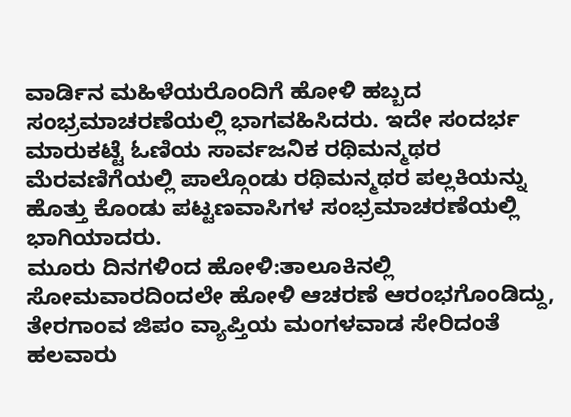ವಾರ್ಡಿನ ಮಹಿಳೆಯರೊಂದಿಗೆ ಹೋಳಿ ಹಬ್ಬದ ಸಂಭ್ರಮಾಚರಣೆಯಲ್ಲಿ ಭಾಗವಹಿಸಿದರು. ಇದೇ ಸಂದರ್ಭ ಮಾರುಕಟ್ಟೆ ಓಣಿಯ ಸಾರ್ವಜನಿಕ ರಥಿಮನ್ಮಥರ ಮೆರವಣಿಗೆಯಲ್ಲಿ ಪಾಲ್ಗೊಂಡು ರಥಿಮನ್ಮಥರ ಪಲ್ಲಕಿಯನ್ನು ಹೊತ್ತು ಕೊಂಡು ಪಟ್ಟಣವಾಸಿಗಳ ಸಂಭ್ರಮಾಚರಣೆಯಲ್ಲಿ ಭಾಗಿಯಾದರು.
ಮೂರು ದಿನಗಳಿಂದ ಹೋಳಿ:ತಾಲೂಕಿನಲ್ಲಿ ಸೋಮವಾರದಿಂದಲೇ ಹೋಳಿ ಆಚರಣೆ ಆರಂಭಗೊಂಡಿದ್ದು, ತೇರಗಾಂವ ಜಿಪಂ ವ್ಯಾಪ್ತಿಯ ಮಂಗಳವಾಡ ಸೇರಿದಂತೆ ಹಲವಾರು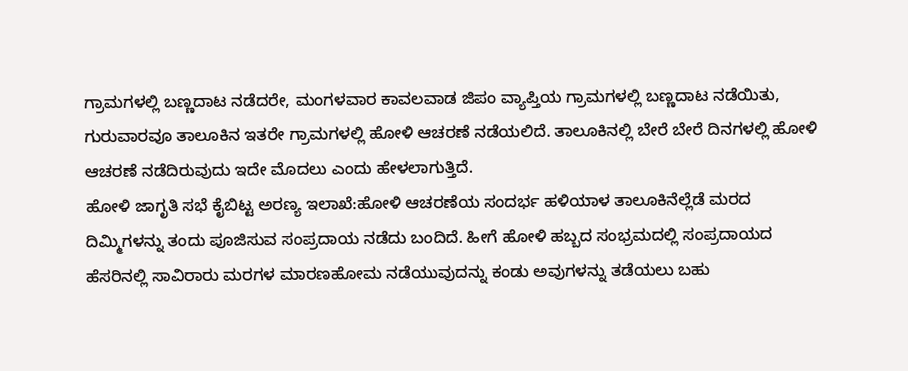ಗ್ರಾಮಗಳಲ್ಲಿ ಬಣ್ಣದಾಟ ನಡೆದರೇ, ಮಂಗಳವಾರ ಕಾವಲವಾಡ ಜಿಪಂ ವ್ಯಾಪ್ತಿಯ ಗ್ರಾಮಗಳಲ್ಲಿ ಬಣ್ಣದಾಟ ನಡೆಯಿತು, ಗುರುವಾರವೂ ತಾಲೂಕಿನ ಇತರೇ ಗ್ರಾಮಗಳಲ್ಲಿ ಹೋಳಿ ಆಚರಣೆ ನಡೆಯಲಿದೆ. ತಾಲೂಕಿನಲ್ಲಿ ಬೇರೆ ಬೇರೆ ದಿನಗಳಲ್ಲಿ ಹೋಳಿ ಆಚರಣೆ ನಡೆದಿರುವುದು ಇದೇ ಮೊದಲು ಎಂದು ಹೇಳಲಾಗುತ್ತಿದೆ.
ಹೋಳಿ ಜಾಗೃತಿ ಸಭೆ ಕೈಬಿಟ್ಟ ಅರಣ್ಯ ಇಲಾಖೆ:ಹೋಳಿ ಆಚರಣೆಯ ಸಂದರ್ಭ ಹಳಿಯಾಳ ತಾಲೂಕಿನೆಲ್ಲೆಡೆ ಮರದ ದಿಮ್ಮಿಗಳನ್ನು ತಂದು ಪೂಜಿಸುವ ಸಂಪ್ರದಾಯ ನಡೆದು ಬಂದಿದೆ. ಹೀಗೆ ಹೋಳಿ ಹಬ್ಬದ ಸಂಭ್ರಮದಲ್ಲಿ ಸಂಪ್ರದಾಯದ ಹೆಸರಿನಲ್ಲಿ ಸಾವಿರಾರು ಮರಗಳ ಮಾರಣಹೋಮ ನಡೆಯುವುದನ್ನು ಕಂಡು ಅವುಗಳನ್ನು ತಡೆಯಲು ಬಹು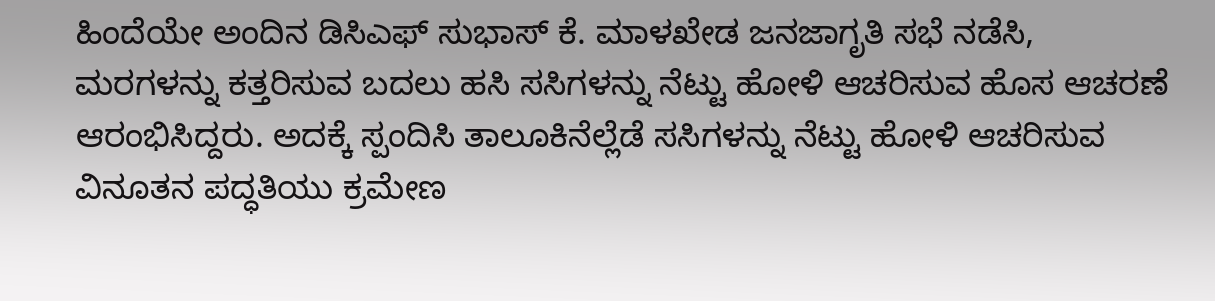ಹಿಂದೆಯೇ ಅಂದಿನ ಡಿಸಿಎಫ್ ಸುಭಾಸ್ ಕೆ. ಮಾಳಖೇಡ ಜನಜಾಗೃತಿ ಸಭೆ ನಡೆಸಿ, ಮರಗಳನ್ನು ಕತ್ತರಿಸುವ ಬದಲು ಹಸಿ ಸಸಿಗಳನ್ನು ನೆಟ್ಟು ಹೋಳಿ ಆಚರಿಸುವ ಹೊಸ ಆಚರಣೆ ಆರಂಭಿಸಿದ್ದರು. ಅದಕ್ಕೆ ಸ್ಪಂದಿಸಿ ತಾಲೂಕಿನೆಲ್ಲೆಡೆ ಸಸಿಗಳನ್ನು ನೆಟ್ಟು ಹೋಳಿ ಆಚರಿಸುವ ವಿನೂತನ ಪದ್ಧತಿಯು ಕ್ರಮೇಣ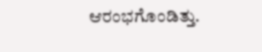ಆರಂಭಗೊಂಡಿತ್ತು.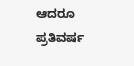ಆದರೂ ಪ್ರತಿವರ್ಷ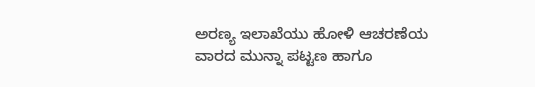ಅರಣ್ಯ ಇಲಾಖೆಯು ಹೋಳಿ ಆಚರಣೆಯ ವಾರದ ಮುನ್ನಾ ಪಟ್ಟಣ ಹಾಗೂ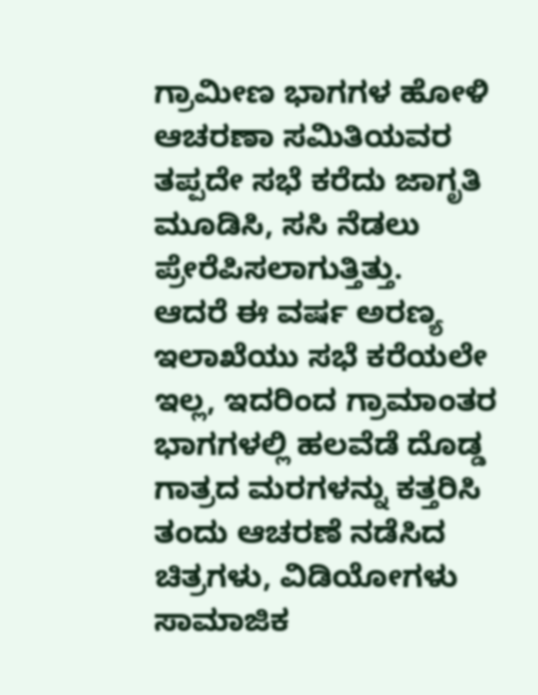ಗ್ರಾಮೀಣ ಭಾಗಗಳ ಹೋಳಿ ಆಚರಣಾ ಸಮಿತಿಯವರ ತಪ್ಪದೇ ಸಭೆ ಕರೆದು ಜಾಗೃತಿ ಮೂಡಿಸಿ, ಸಸಿ ನೆಡಲು ಪ್ರೇರೆಪಿಸಲಾಗುತ್ತಿತ್ತು.
ಆದರೆ ಈ ವರ್ಷ ಅರಣ್ಯ ಇಲಾಖೆಯು ಸಭೆ ಕರೆಯಲೇ ಇಲ್ಲ, ಇದರಿಂದ ಗ್ರಾಮಾಂತರ ಭಾಗಗಳಲ್ಲಿ ಹಲವೆಡೆ ದೊಡ್ಡ ಗಾತ್ರದ ಮರಗಳನ್ನು ಕತ್ತರಿಸಿ ತಂದು ಆಚರಣೆ ನಡೆಸಿದ ಚಿತ್ರಗಳು, ವಿಡಿಯೋಗಳು ಸಾಮಾಜಿಕ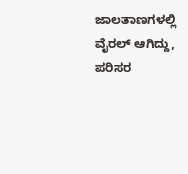ಜಾಲತಾಣಗಳಲ್ಲಿ ವೈರಲ್ ಆಗಿದ್ದು, ಪರಿಸರ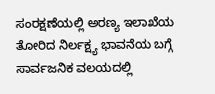ಸಂರಕ್ಷಣೆಯಲ್ಲಿ ಅರಣ್ಯ ಇಲಾಖೆಯ ತೋರಿದ ನಿರ್ಲಕ್ಷ್ಯ ಭಾವನೆಯ ಬಗ್ಗೆ ಸಾರ್ವಜನಿಕ ವಲಯದಲ್ಲಿ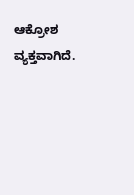ಆಕ್ರೋಶ ವ್ಯಕ್ತವಾಗಿದೆ.